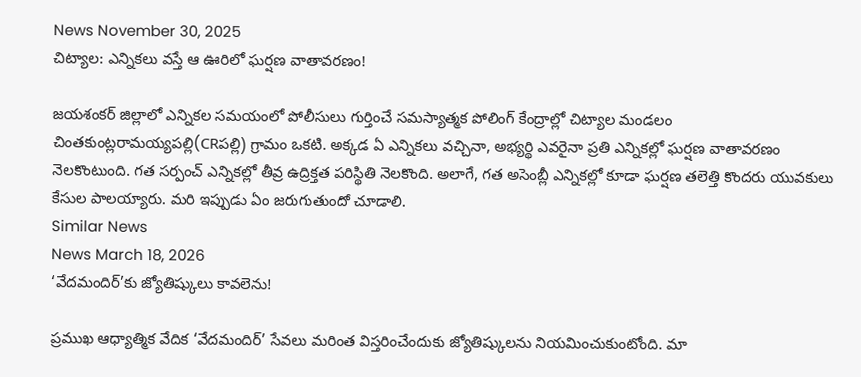News November 30, 2025
చిట్యాల: ఎన్నికలు వస్తే ఆ ఊరిలో ఘర్షణ వాతావరణం!

జయశంకర్ జిల్లాలో ఎన్నికల సమయంలో పోలీసులు గుర్తించే సమస్యాత్మక పోలింగ్ కేంద్రాల్లో చిట్యాల మండలం చింతకుంట్లరామయ్యపల్లి(CRపల్లి) గ్రామం ఒకటి. అక్కడ ఏ ఎన్నికలు వచ్చినా, అభ్యర్థి ఎవరైనా ప్రతి ఎన్నికల్లో ఘర్షణ వాతావరణం నెలకొంటుంది. గత సర్పంచ్ ఎన్నికల్లో తీవ్ర ఉద్రిక్తత పరిస్థితి నెలకొంది. అలాగే, గత అసెంబ్లీ ఎన్నికల్లో కూడా ఘర్షణ తలెత్తి కొందరు యువకులు కేసుల పాలయ్యారు. మరి ఇప్పుడు ఏం జరుగుతుందో చూడాలి.
Similar News
News March 18, 2026
‘వేదమందిర్’కు జ్యోతిష్కులు కావలెను!

ప్రముఖ ఆధ్యాత్మిక వేదిక ‘వేదమందిర్’ సేవలు మరింత విస్తరించేందుకు జ్యోతిష్కులను నియమించుకుంటోంది. మా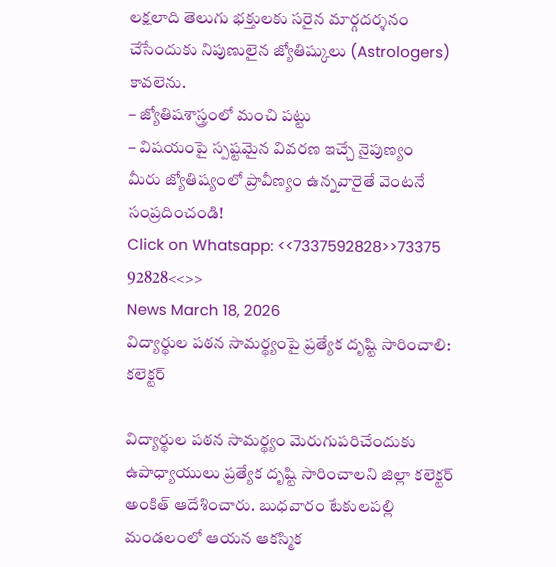లక్షలాది తెలుగు భక్తులకు సరైన మార్గదర్శనం చేసేందుకు నిపుణులైన జ్యోతిష్కులు (Astrologers) కావలెను.
– జ్యోతిషశాస్త్రంలో మంచి పట్టు
– విషయంపై స్పష్టమైన వివరణ ఇచ్చే నైపుణ్యం
మీరు జ్యోతిష్యంలో ప్రావీణ్యం ఉన్నవారైతే వెంటనే సంప్రదించండి!
Click on Whatsapp: <<7337592828>>73375 92828<<>>
News March 18, 2026
విద్యార్థుల పఠన సామర్థ్యంపై ప్రత్యేక దృష్టి సారించాలి: కలెక్టర్

విద్యార్థుల పఠన సామర్థ్యం మెరుగుపరిచేందుకు ఉపాధ్యాయులు ప్రత్యేక దృష్టి సారించాలని జిల్లా కలెక్టర్ అంకిత్ ఆదేశించారు. బుధవారం టేకులపల్లి మండలంలో ఆయన ఆకస్మిక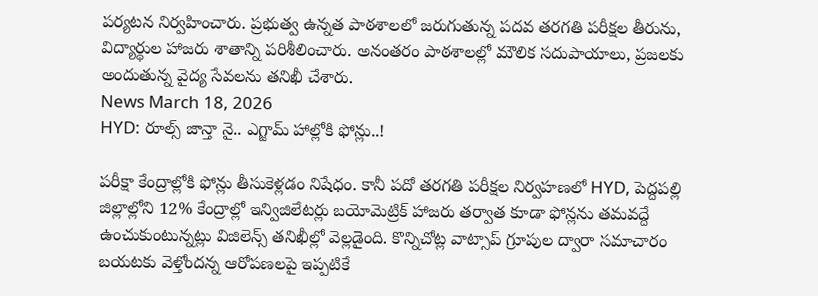పర్యటన నిర్వహించారు. ప్రభుత్వ ఉన్నత పాఠశాలలో జరుగుతున్న పదవ తరగతి పరీక్షల తీరును, విద్యార్థుల హాజరు శాతాన్ని పరిశీలించారు. అనంతరం పాఠశాలల్లో మౌలిక సదుపాయాలు, ప్రజలకు అందుతున్న వైద్య సేవలను తనిఖీ చేశారు.
News March 18, 2026
HYD: రూల్స్ జాన్తా నై.. ఎగ్జామ్ హాల్లోకి ఫోన్లు..!

పరీక్షా కేంద్రాల్లోకి ఫోన్లు తీసుకెళ్లడం నిషేధం. కానీ పదో తరగతి పరీక్షల నిర్వహణలో HYD, పెద్దపల్లి జిల్లాల్లోని 12% కేంద్రాల్లో ఇన్విజిలేటర్లు బయోమెట్రిక్ హాజరు తర్వాత కూడా ఫోన్లను తమవద్దే ఉంచుకుంటున్నట్లు విజిలెన్స్ తనిఖీల్లో వెల్లడైంది. కొన్నిచోట్ల వాట్సాప్ గ్రూపుల ద్వారా సమాచారం బయటకు వెళ్తోందన్న ఆరోపణలపై ఇప్పటికే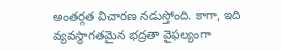అంతర్గత విచారణ నడుస్తోంది. కాగా, ఇది వ్యవస్థాగతమైన భద్రతా వైఫల్యంగా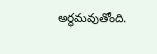అర్థమవుతోంది.